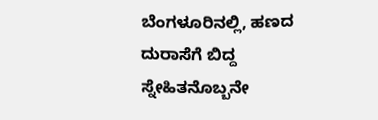ಬೆಂಗಳೂರಿನಲ್ಲಿ, ಹಣದ ದುರಾಸೆಗೆ ಬಿದ್ದ ಸ್ನೇಹಿತನೊಬ್ಬನೇ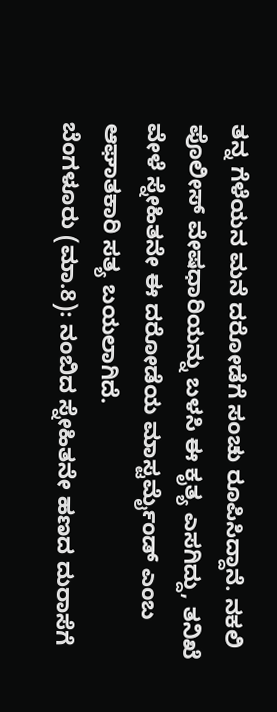ತನ್ನ ಗೆಳೆಯನ ಮನೆ ದರೋಡೆಗೆ ಸಂಚು ರೂಪಿಸಿದ್ದಾನೆ. ನಕಲಿ ಪೊಲೀಸ್ ವೇಷಧಾರಿಯನ್ನು ಬಳಸಿ ಈ ಕೃತ್ಯ ಎಸಗಿದ್ದು, ತನಿಖೆ ವೇಳೆ ಸ್ನೇಹಿತನೇ ಈ ದರೋಡೆಯ ಮಾಸ್ಟರ್ಮೈಂಡ್ ಎಂಬ ಆಘಾತಕಾರಿ ಸತ್ಯ ಬಯಲಾಗಿದೆ.
ಬೆಂಗಳೂರು (ಮಾ.8): ನಂಬಿದ ಸ್ನೇಹಿತನೇ ಹಣದ ದುರಾಸೆಗೆ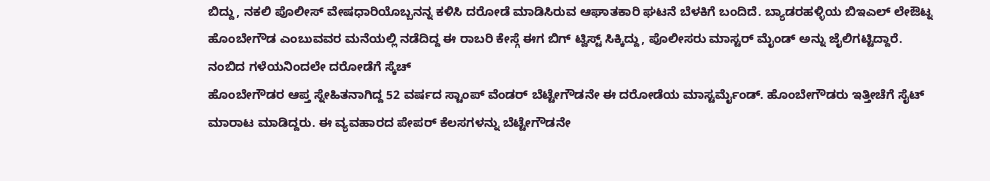ಬಿದ್ದು, ನಕಲಿ ಪೊಲೀಸ್ ವೇಷಧಾರಿಯೊಬ್ಬನನ್ನ ಕಳಿಸಿ ದರೋಡೆ ಮಾಡಿಸಿರುವ ಆಘಾತಕಾರಿ ಘಟನೆ ಬೆಳಕಿಗೆ ಬಂದಿದೆ. ಬ್ಯಾಡರಹಳ್ಳಿಯ ಬಿಇಎಲ್ ಲೇಔಟ್ನ ಹೊಂಬೇಗೌಡ ಎಂಬುವವರ ಮನೆಯಲ್ಲಿ ನಡೆದಿದ್ದ ಈ ರಾಬರಿ ಕೇಸ್ಗೆ ಈಗ ಬಿಗ್ ಟ್ವಿಸ್ಟ್ ಸಿಕ್ಕಿದ್ದು, ಪೊಲೀಸರು ಮಾಸ್ಟರ್ ಮೈಂಡ್ ಅನ್ನು ಜೈಲಿಗಟ್ಟಿದ್ದಾರೆ.
ನಂಬಿದ ಗಳೆಯನಿಂದಲೇ ದರೋಡೆಗೆ ಸ್ಕೆಚ್
ಹೊಂಬೇಗೌಡರ ಆಪ್ತ ಸ್ನೇಹಿತನಾಗಿದ್ದ 52 ವರ್ಷದ ಸ್ಟಾಂಪ್ ವೆಂಡರ್ ಬೆಟ್ಟೇಗೌಡನೇ ಈ ದರೋಡೆಯ ಮಾಸ್ಟರ್ಮೈಂಡ್. ಹೊಂಬೇಗೌಡರು ಇತ್ತೀಚೆಗೆ ಸೈಟ್ ಮಾರಾಟ ಮಾಡಿದ್ದರು. ಈ ವ್ಯವಹಾರದ ಪೇಪರ್ ಕೆಲಸಗಳನ್ನು ಬೆಟ್ಟೇಗೌಡನೇ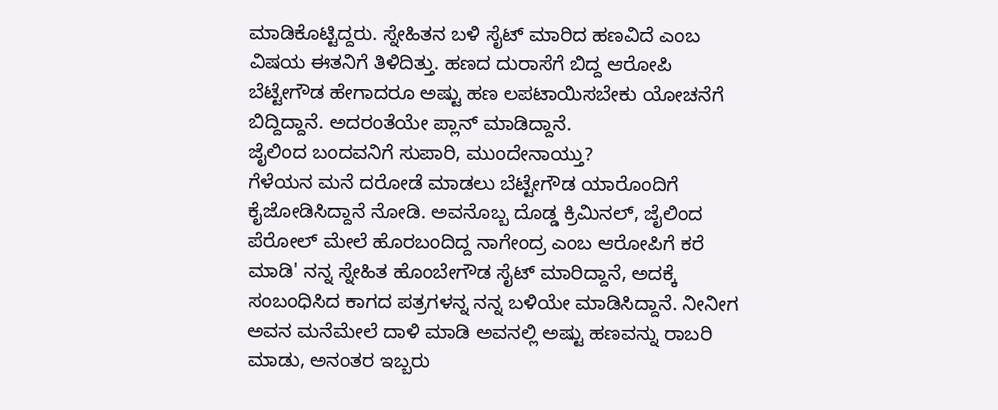ಮಾಡಿಕೊಟ್ಟಿದ್ದರು. ಸ್ನೇಹಿತನ ಬಳಿ ಸೈಟ್ ಮಾರಿದ ಹಣವಿದೆ ಎಂಬ ವಿಷಯ ಈತನಿಗೆ ತಿಳಿದಿತ್ತು. ಹಣದ ದುರಾಸೆಗೆ ಬಿದ್ದ ಆರೋಪಿ ಬೆಟ್ಟೇಗೌಡ ಹೇಗಾದರೂ ಅಷ್ಟು ಹಣ ಲಪಟಾಯಿಸಬೇಕು ಯೋಚನೆಗೆ ಬಿದ್ದಿದ್ದಾನೆ. ಅದರಂತೆಯೇ ಪ್ಲಾನ್ ಮಾಡಿದ್ದಾನೆ.
ಜೈಲಿಂದ ಬಂದವನಿಗೆ ಸುಪಾರಿ, ಮುಂದೇನಾಯ್ತು?
ಗೆಳೆಯನ ಮನೆ ದರೋಡೆ ಮಾಡಲು ಬೆಟ್ಟೇಗೌಡ ಯಾರೊಂದಿಗೆ ಕೈಜೋಡಿಸಿದ್ದಾನೆ ನೋಡಿ. ಅವನೊಬ್ಬ ದೊಡ್ಡ ಕ್ರಿಮಿನಲ್, ಜೈಲಿಂದ ಪೆರೋಲ್ ಮೇಲೆ ಹೊರಬಂದಿದ್ದ ನಾಗೇಂದ್ರ ಎಂಬ ಆರೋಪಿಗೆ ಕರೆ ಮಾಡಿ' ನನ್ನ ಸ್ನೇಹಿತ ಹೊಂಬೇಗೌಡ ಸೈಟ್ ಮಾರಿದ್ದಾನೆ, ಅದಕ್ಕೆ ಸಂಬಂಧಿಸಿದ ಕಾಗದ ಪತ್ರಗಳನ್ನ ನನ್ನ ಬಳಿಯೇ ಮಾಡಿಸಿದ್ದಾನೆ. ನೀನೀಗ ಅವನ ಮನೆಮೇಲೆ ದಾಳಿ ಮಾಡಿ ಅವನಲ್ಲಿ ಅಷ್ಟು ಹಣವನ್ನು ರಾಬರಿ ಮಾಡು, ಅನಂತರ ಇಬ್ಬರು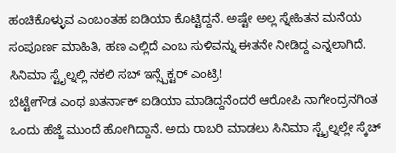ಹಂಚಿಕೊಳ್ಳುವ ಎಂಬಂತಹ ಐಡಿಯಾ ಕೊಟ್ಟಿದ್ದನೆ. ಅಷ್ಟೇ ಅಲ್ಲ ಸ್ನೇಹಿತನ ಮನೆಯ ಸಂಪೂರ್ಣ ಮಾಹಿತಿ, ಹಣ ಎಲ್ಲಿದೆ ಎಂಬ ಸುಳಿವನ್ನು ಈತನೇ ನೀಡಿದ್ದ ಎನ್ನಲಾಗಿದೆ.
ಸಿನಿಮಾ ಸ್ಟೈಲ್ನಲ್ಲಿ ನಕಲಿ ಸಬ್ ಇನ್ಸ್ಪೆಕ್ಟರ್ ಎಂಟ್ರಿ!
ಬೆಟ್ಟೇಗೌಡ ಎಂಥ ಖತರ್ನಾಕ್ ಐಡಿಯಾ ಮಾಡಿದ್ದನೆಂದರೆ ಆರೋಪಿ ನಾಗೇಂದ್ರನಗಿಂತ ಒಂದು ಹೆಜ್ಜೆ ಮುಂದೆ ಹೋಗಿದ್ದಾನೆ. ಅದು ರಾಬರಿ ಮಾಡಲು ಸಿನಿಮಾ ಸ್ಟೈಲ್ನಲ್ಲೇ ಸ್ಕೆಚ್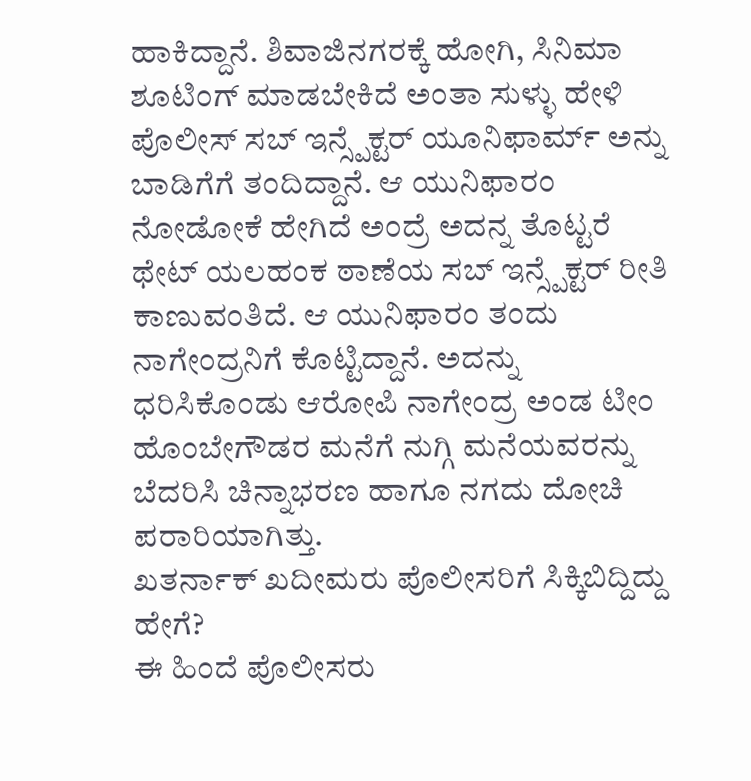ಹಾಕಿದ್ದಾನೆ. ಶಿವಾಜಿನಗರಕ್ಕೆ ಹೋಗಿ, ಸಿನಿಮಾ ಶೂಟಿಂಗ್ ಮಾಡಬೇಕಿದೆ ಅಂತಾ ಸುಳ್ಳು ಹೇಳಿ ಪೊಲೀಸ್ ಸಬ್ ಇನ್ಸ್ಪೆಕ್ಟರ್ ಯೂನಿಫಾರ್ಮ್ ಅನ್ನು ಬಾಡಿಗೆಗೆ ತಂದಿದ್ದಾನೆ. ಆ ಯುನಿಫಾರಂ ನೋಡೋಕೆ ಹೇಗಿದೆ ಅಂದ್ರೆ ಅದನ್ನ ತೊಟ್ಟರೆ ಥೇಟ್ ಯಲಹಂಕ ಠಾಣೆಯ ಸಬ್ ಇನ್ಸ್ಪೆಕ್ಟರ್ ರೀತಿ ಕಾಣುವಂತಿದೆ. ಆ ಯುನಿಫಾರಂ ತಂದು ನಾಗೇಂದ್ರನಿಗೆ ಕೊಟ್ಟಿದ್ದಾನೆ. ಅದನ್ನು ಧರಿಸಿಕೊಂಡು ಆರೋಪಿ ನಾಗೇಂದ್ರ ಅಂಡ ಟೀಂ ಹೊಂಬೇಗೌಡರ ಮನೆಗೆ ನುಗ್ಗಿ ಮನೆಯವರನ್ನು ಬೆದರಿಸಿ ಚಿನ್ನಾಭರಣ ಹಾಗೂ ನಗದು ದೋಚಿ ಪರಾರಿಯಾಗಿತ್ತು.
ಖತರ್ನಾಕ್ ಖದೀಮರು ಪೊಲೀಸರಿಗೆ ಸಿಕ್ಕಿಬಿದ್ದಿದ್ದು ಹೇಗೆ?
ಈ ಹಿಂದೆ ಪೊಲೀಸರು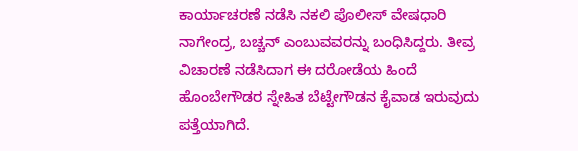ಕಾರ್ಯಾಚರಣೆ ನಡೆಸಿ ನಕಲಿ ಪೊಲೀಸ್ ವೇಷಧಾರಿ ನಾಗೇಂದ್ರ, ಬಚ್ಚನ್ ಎಂಬುವವರನ್ನು ಬಂಧಿಸಿದ್ದರು. ತೀವ್ರ ವಿಚಾರಣೆ ನಡೆಸಿದಾಗ ಈ ದರೋಡೆಯ ಹಿಂದೆ ಹೊಂಬೇಗೌಡರ ಸ್ನೇಹಿತ ಬೆಟ್ಟೇಗೌಡನ ಕೈವಾಡ ಇರುವುದು ಪತ್ತೆಯಾಗಿದೆ.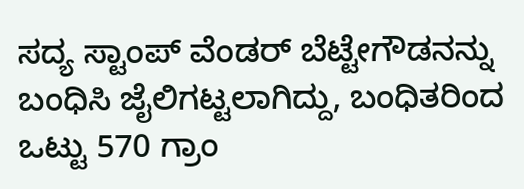ಸದ್ಯ ಸ್ಟಾಂಪ್ ವೆಂಡರ್ ಬೆಟ್ಟೇಗೌಡನನ್ನು ಬಂಧಿಸಿ ಜೈಲಿಗಟ್ಟಲಾಗಿದ್ದು, ಬಂಧಿತರಿಂದ ಒಟ್ಟು 570 ಗ್ರಾಂ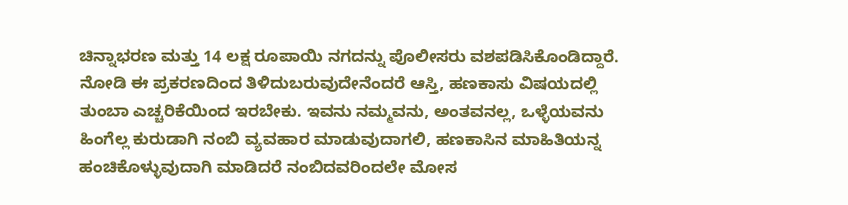ಚಿನ್ನಾಭರಣ ಮತ್ತು 14 ಲಕ್ಷ ರೂಪಾಯಿ ನಗದನ್ನು ಪೊಲೀಸರು ವಶಪಡಿಸಿಕೊಂಡಿದ್ದಾರೆ. ನೋಡಿ ಈ ಪ್ರಕರಣದಿಂದ ತಿಳಿದುಬರುವುದೇನೆಂದರೆ ಆಸ್ತಿ, ಹಣಕಾಸು ವಿಷಯದಲ್ಲಿ ತುಂಬಾ ಎಚ್ಚರಿಕೆಯಿಂದ ಇರಬೇಕು. ಇವನು ನಮ್ಮವನು, ಅಂತವನಲ್ಲ, ಒಳ್ಳೆಯವನು ಹಿಂಗೆಲ್ಲ ಕುರುಡಾಗಿ ನಂಬಿ ವ್ಯವಹಾರ ಮಾಡುವುದಾಗಲಿ, ಹಣಕಾಸಿನ ಮಾಹಿತಿಯನ್ನ ಹಂಚಿಕೊಳ್ಳುವುದಾಗಿ ಮಾಡಿದರೆ ನಂಬಿದವರಿಂದಲೇ ಮೋಸ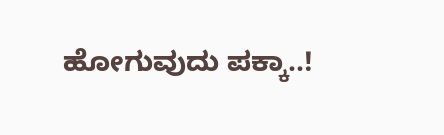ಹೋಗುವುದು ಪಕ್ಕಾ..!